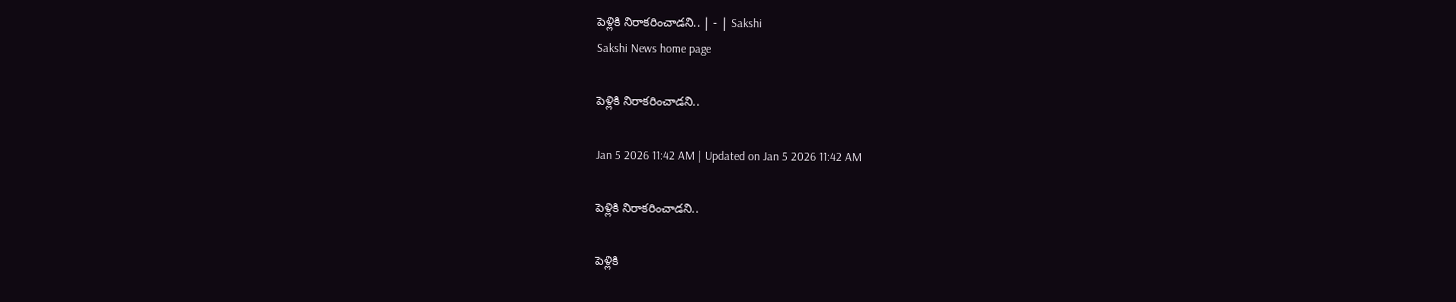పెళ్లికి నిరాకరించాడని.. | - | Sakshi
Sakshi News home page

పెళ్లికి నిరాకరించాడని..

Jan 5 2026 11:42 AM | Updated on Jan 5 2026 11:42 AM

పెళ్లికి నిరాకరించాడని..

పెళ్లికి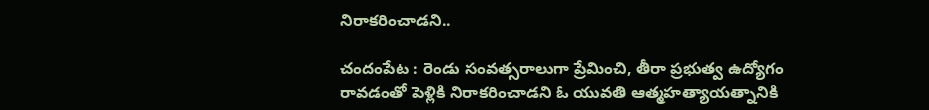నిరాకరించాడని..

చందంపేట : రెండు సంవత్సరాలుగా ప్రేమించి, తీరా ప్రభుత్వ ఉద్యోగం రావడంతో పెళ్లికి నిరాకరించాడని ఓ యువతి ఆత్మహత్యాయత్నానికి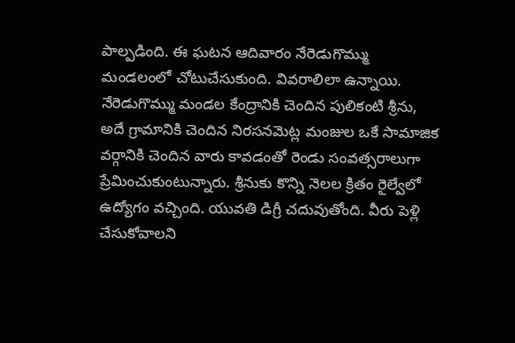పాల్పడింది. ఈ ఘటన ఆదివారం నేరెడుగొమ్ము మండలంలో చోటుచేసుకుంది. వివరాలిలా ఉన్నాయి. నేరెడుగొమ్ము మండల కేంద్రానికి చెందిన పులికంటి శ్రీను, అదే గ్రామానికి చెందిన నిరసనమెట్ల మంజుల ఒకే సామాజిక వర్గానికి చెందిన వారు కావడంతో రెండు సంవత్సరాలుగా ప్రేమించుకుంటున్నారు. శ్రీనుకు కొన్ని నెలల క్రితం రైల్వేలో ఉద్యోగం వచ్చింది. యువతి డిగ్రీ చదువుతోంది. వీరు పెళ్లి చేసుకోవాలని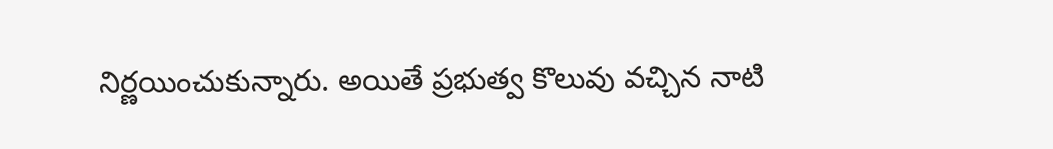నిర్ణయించుకున్నారు. అయితే ప్రభుత్వ కొలువు వచ్చిన నాటి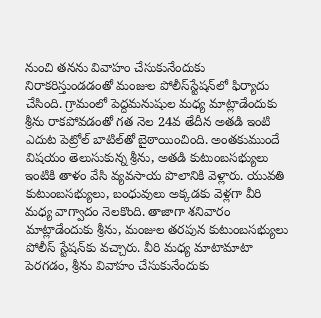నుంచి తనను వివాహం చేసుకునేందుకు నిరాకరిస్తుండడంతో మంజుల పోలీస్‌స్టేషన్‌లో ఫిర్యాదు చేసింది. గ్రామంలో పెద్దమనుషుల మధ్య మాట్లాడేందుకు శ్రీను రాకపోవడంతో గత నెల 24వ తేదీన అతడి ఇంటి ఎదుట పెట్రోల్‌ బాటిల్‌తో బైఠాయించింది. అంతకుముందే విషయం తెలుసుకున్న శ్రీను, అతడి కుటుంబసభ్యులు ఇంటికి తాళం వేసి వ్యవసాయ పొలానికి వెళ్లారు. యువతి కుటుంబసభ్యులు, బంధువులు అక్కడకు వెళ్లగా వీరి మధ్య వాగ్వాదం నెలకొంది. తాజాగా శనివారం మాట్లాడేందుకు శ్రీను, మంజుల తరపున కుటుంబసభ్యులు పోలీస్‌ స్టేషన్‌కు వచ్చారు. వీరి మధ్య మాటామాటా పెరగడం, శ్రీను వివాహం చేసుకునేందుకు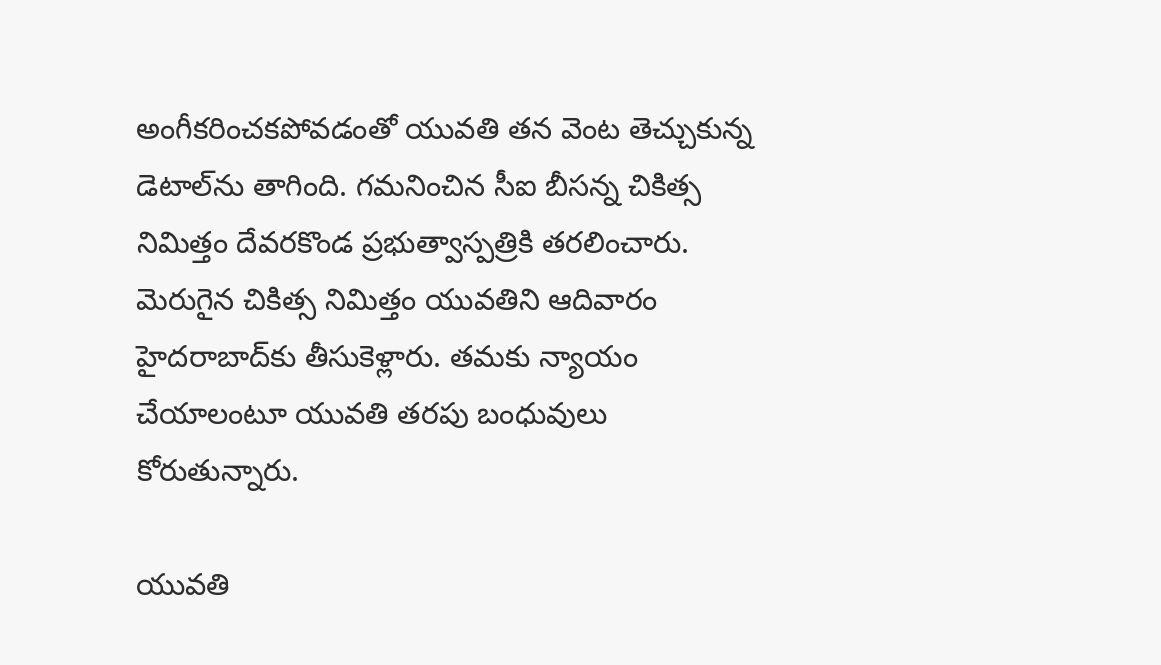అంగీకరించకపోవడంతో యువతి తన వెంట తెచ్చుకున్న డెటాల్‌ను తాగింది. గమనించిన సీఐ బీసన్న చికిత్స నిమిత్తం దేవరకొండ ప్రభుత్వాస్పత్రికి తరలించారు. మెరుగైన చికిత్స నిమిత్తం యువతిని ఆదివారం హైదరాబాద్‌కు తీసుకెళ్లారు. తమకు న్యాయం చేయాలంటూ యువతి తరపు బంధువులు కోరుతున్నారు.

యువతి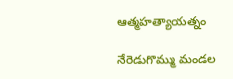ఆత్మహత్యాయత్నం

నేరెడుగొమ్ము మండల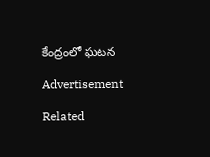కేంద్రంలో ఘటన

Advertisement

Related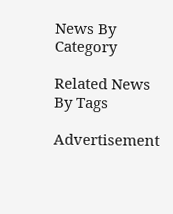News By Category

Related News By Tags

Advertisement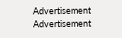Advertisement
Advertisement